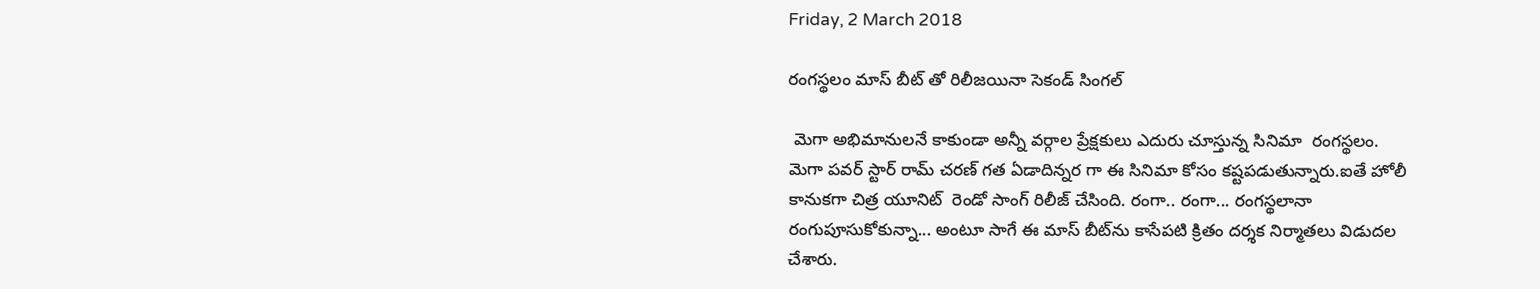Friday, 2 March 2018

రంగస్థలం మాస్ బీట్ తో రిలీజయినా సెకండ్ సింగల్

 మెగా అభిమానులనే కాకుండా అన్నీ వర్గాల ప్రేక్షకులు ఎదురు చూస్తున్న సినిమా  రంగస్థలం.
మెగా పవర్‌ స్టార్‌ రామ్‌ చరణ్‌ గత ఏడాదిన్నర గా ఈ సినిమా కోసం కష్టపడుతున్నారు.ఐతే హోలీ  కానుకగా చిత్ర యూనిట్  రెండో సాంగ్‌ రిలీజ్ చేసింది. రంగా.. రంగా... రంగస్థలానా రంగుపూసుకోకున్నా... అంటూ సాగే ఈ మాస్‌ బీట్‌ను కాసేపటి క్రితం దర్శక నిర్మాతలు విడుదల చేశారు.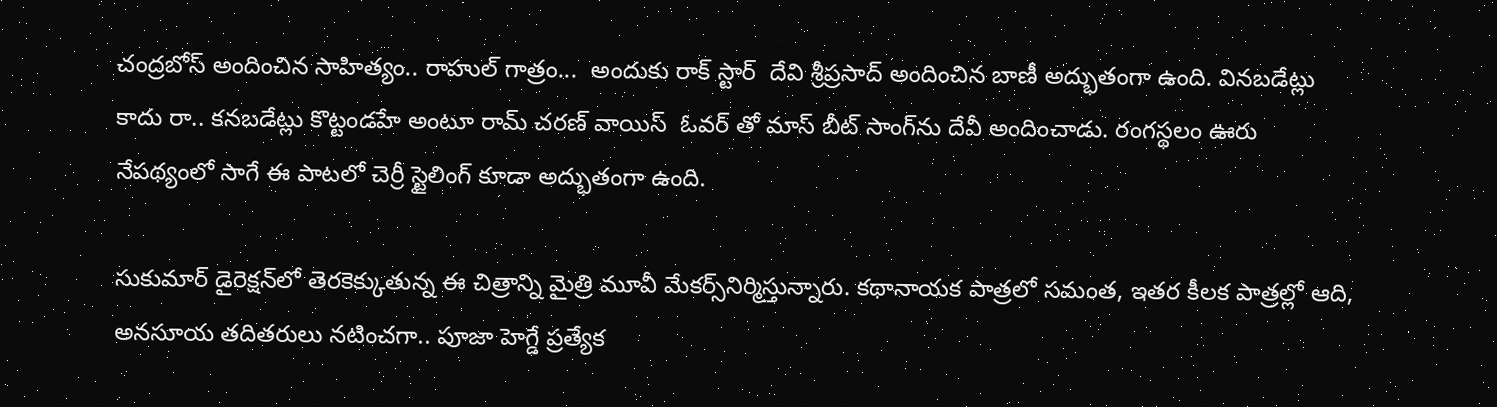చంద్రబోస్‌ అందించిన సాహిత్యం.. రాహుల్‌ గాత్రం...  అందుకు రాక్ స్టార్  దేవి శ్రీప్రసాద్‌ అందించిన బాణీ అద్భుతంగా ఉంది. వినబడేట్లు కాదు రా.. కనబడేట్లు కొట్టండహే అంటూ రామ్ చరణ్ వాయిస్  ఓవర్‌ తో మాస్‌ బీట్‌ సాంగ్‌ను దేవీ అందించాడు. రంగస్థలం ఊరు నేపథ్యంలో సాగే ఈ పాటలో చెర్రీ స్టైలింగ్‌ కూడా అద్భుతంగా ఉంది.

సుకుమార్‌ డైరెక్షన్‌లో తెరకెక్కుతున్న ఈ చిత్రాన్ని మైత్రి మూవీ మేకర్స్‌నిర్మిస్తున్నారు. కథానాయక పాత్రలో సమంత, ఇతర కీలక పాత్రల్లో ఆది, అనసూయ తదితరులు నటించగా.. పూజా హెగ్డే ప్రత్యేక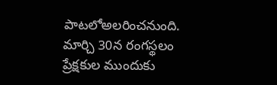పాటలోఅలరించనుంది. మార్చి 30న రంగస్థలం ప్రేక్షకుల ముందుకు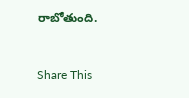రాబోతుంది.


Share This